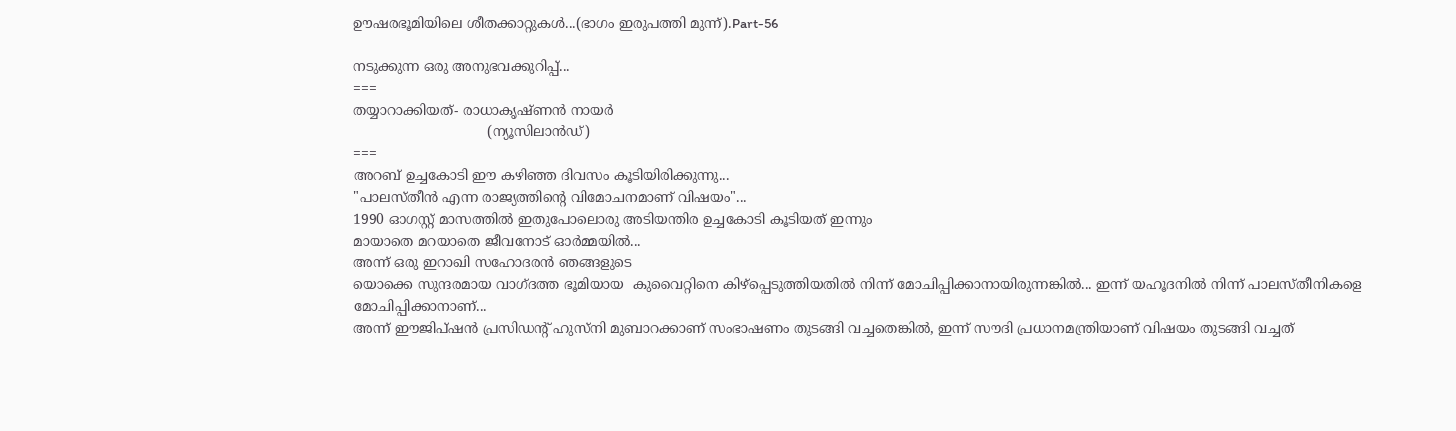ഊഷരഭൂമിയിലെ ശീതക്കാറ്റുകൾ...(ഭാഗം ഇരുപത്തി മുന്ന്).Part-56

നടുക്കുന്ന ഒരു അനുഭവക്കുറിപ്പ്...
===
തയ്യാറാക്കിയത്- രാധാകൃഷ്ണന്‍ നായര്‍
                               (ന്യൂസിലാന്‍ഡ്)
===
അറബ് ഉച്ചകോടി ഈ കഴിഞ്ഞ ദിവസം കൂടിയിരിക്കുന്നു...
"പാലസ്‌തീൻ എന്ന രാജ്യത്തിന്റെ വിമോചനമാണ് വിഷയം"...
1990 ഓഗസ്റ്റ് മാസത്തിൽ ഇതുപോലൊരു അടിയന്തിര ഉച്ചകോടി കൂടിയത് ഇന്നും
മായാതെ മറയാതെ ജീവനോട് ഓർമ്മയിൽ...
അന്ന് ഒരു ഇറാഖി സഹോദരൻ ഞങ്ങളുടെ
യൊക്കെ സുന്ദരമായ വാഗ്‌ദത്ത ഭൂമിയായ  കുവൈറ്റിനെ കിഴ്പ്പെടുത്തിയതിൽ നിന്ന് മോചിപ്പിക്കാനായിരുന്നങ്കിൽ... ഇന്ന് യഹൂദനിൽ നിന്ന് പാലസ്തീനികളെ മോചിപ്പിക്കാനാണ്...
അന്ന് ഈജിപ്ഷൻ പ്രസിഡന്റ് ഹുസ്നി മുബാറക്കാണ്‌ സംഭാഷണം തുടങ്ങി വച്ചതെങ്കിൽ, ഇന്ന് സൗദി പ്രധാനമന്ത്രിയാണ് വിഷയം തുടങ്ങി വച്ചത്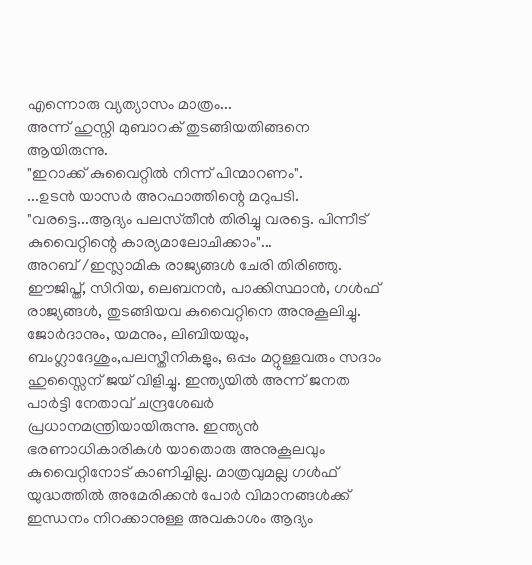എന്നൊരു വ്യത്യാസം മാത്രം...
അന്ന് ഹുസ്നി മുബാറക് തുടങ്ങിയതിങ്ങനെ ആയിരുന്നു.
"ഇറാക്ക് കുവൈറ്റിൽ നിന്ന് പിന്മാറണം".
...ഉടൻ യാസർ അറഫാത്തിന്റെ മറുപടി. "വരട്ടെ...ആദ്യം പലസ്‌തീൻ തിരിച്ചു വരട്ടെ. പിന്നീട് കുവൈറ്റിന്റെ കാര്യമാലോചിക്കാം"...
അറബ് /ഇസ്ലാമിക രാജ്യങ്ങൾ ചേരി തിരിഞ്ഞു. ഈജിപ്ത്, സിറിയ, ലെബനൻ, പാക്കിസ്ഥാൻ, ഗൾഫ് രാജ്യങ്ങൾ, തുടങ്ങിയവ കുവൈറ്റിനെ അനുകൂലിച്ചു. ജോർദാനും, യമനും, ലിബിയയും, ബംഗ്ലാദേശും,പലസ്തീനികളും, ഒപ്പം മറ്റുള്ളവരും സദാം ഹുസ്സൈന് ജയ് വിളിച്ചു. ഇന്ത്യയിൽ അന്ന് ജനത പാർട്ടി നേതാവ് ചന്ദ്രശേഖർ പ്രധാനമന്ത്രിയായിരുന്നു. ഇന്ത്യൻ ഭരണാധികാരികൾ യാതൊരു അനുകൂലവും കുവൈറ്റിനോട് കാണിച്ചില്ല. മാത്രവുമല്ല ഗൾഫ് യുദ്ധത്തിൽ അമേരിക്കൻ പോർ വിമാനങ്ങൾക്ക് ഇന്ധനം നിറക്കാനുള്ള അവകാശം ആദ്യം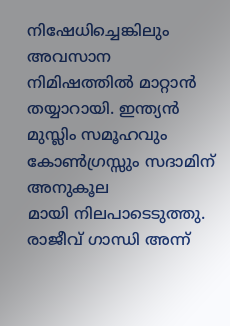നിഷേധിച്ചെങ്കിലും അവസാന നിമിഷത്തിൽ മാറ്റാൻ തയ്യാറായി. ഇന്ത്യൻ മുസ്ലിം സമൂഹവും കോൺഗ്രസ്സും സദാമിന് അനുകൂല
മായി നിലപാടെടുത്തു. രാജീവ് ഗാന്ധി അന്ന്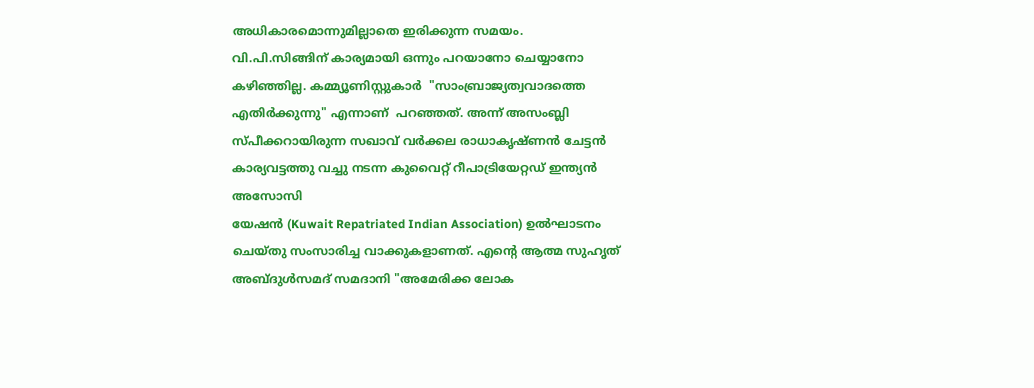അധികാരമൊന്നുമില്ലാതെ ഇരിക്കുന്ന സമയം.
വി.പി.സിങ്ങിന് കാര്യമായി ഒന്നും പറയാനോ ചെയ്യാനോ കഴിഞ്ഞില്ല. കമ്മ്യൂണിസ്റ്റുകാർ  "സാംബ്രാജ്യത്വവാദത്തെ എതിർക്കുന്നു" എന്നാണ്  പറഞ്ഞത്. അന്ന് അസംബ്ലി സ്‌പീക്കറായിരുന്ന സഖാവ് വർക്കല രാധാകൃഷ്ണൻ ചേട്ടൻ കാര്യവട്ടത്തു വച്ചു നടന്ന കുവൈറ്റ് റീപാട്രിയേറ്റഡ്‌ ഇന്ത്യൻ അസോസി
യേഷൻ (Kuwait Repatriated Indian Association) ഉൽഘാടനം ചെയ്തു സംസാരിച്ച വാക്കുകളാണത്. എന്റെ ആത്മ സുഹൃത് അബ്ദുൾസമദ് സമദാനി "അമേരിക്ക ലോക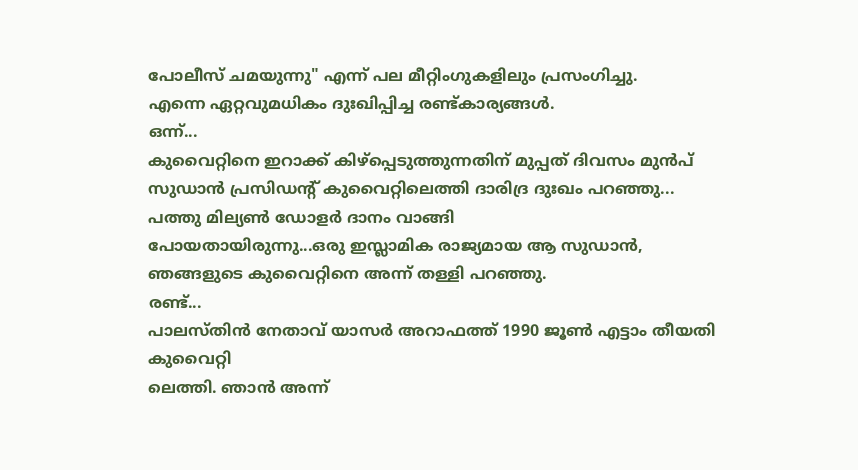പോലീസ് ചമയുന്നു" എന്ന് പല മീറ്റിംഗുകളിലും പ്രസംഗിച്ചു.
എന്നെ ഏറ്റവുമധികം ദുഃഖിപ്പിച്ച രണ്ട്കാര്യങ്ങൾ.
ഒന്ന്...
കുവൈറ്റിനെ ഇറാക്ക് കിഴ്പ്പെടുത്തുന്നതിന് മുപ്പത് ദിവസം മുൻപ് സുഡാൻ പ്രസിഡന്റ് കുവൈറ്റിലെത്തി ദാരിദ്ര ദുഃഖം പറഞ്ഞു...
പത്തു മില്യൺ ഡോളർ ദാനം വാങ്ങി
പോയതായിരുന്നു...ഒരു ഇസ്ലാമിക രാജ്യമായ ആ സുഡാൻ, ഞങ്ങളുടെ കുവൈറ്റിനെ അന്ന് തള്ളി പറഞ്ഞു.
രണ്ട്...
പാലസ്തിൻ നേതാവ് യാസർ അറാഫത്ത് 1990 ജൂൺ എട്ടാം തീയതി കുവൈറ്റി
ലെത്തി. ഞാൻ അന്ന്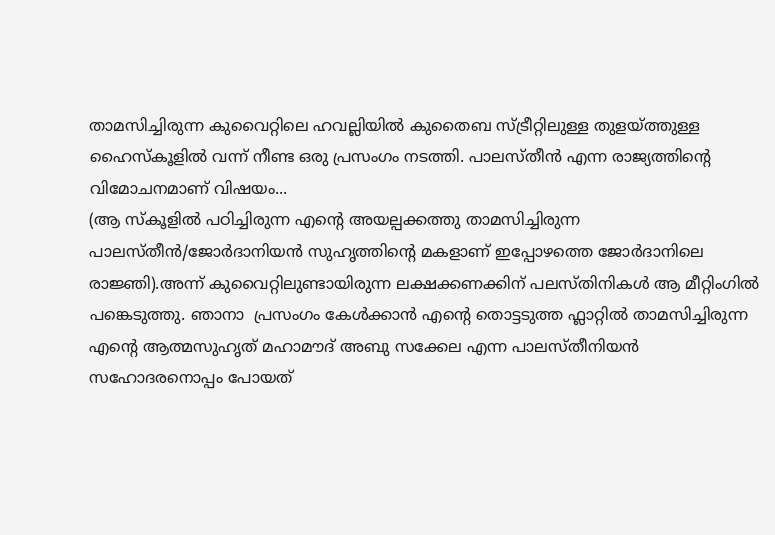താമസിച്ചിരുന്ന കുവൈറ്റിലെ ഹവല്ലിയിൽ കുതൈബ സ്ട്രീറ്റിലുള്ള തുളയ്ത്തുള്ള ഹൈസ്കൂളിൽ വന്ന് നീണ്ട ഒരു പ്രസംഗം നടത്തി. പാലസ്‌തീൻ എന്ന രാജ്യത്തിന്റെ വിമോചനമാണ് വിഷയം...
(ആ സ്കൂളിൽ പഠിച്ചിരുന്ന എന്റെ അയല്പക്കത്തു താമസിച്ചിരുന്ന പാലസ്‌തീൻ/ജോർദാനിയൻ സുഹൃത്തിന്റെ മകളാണ് ഇപ്പോഴത്തെ ജോർദാനിലെ രാജ്ഞി).അന്ന് കുവൈറ്റിലുണ്ടായിരുന്ന ലക്ഷക്കണക്കിന് പലസ്തിനികൾ ആ മീറ്റിംഗിൽ പങ്കെടുത്തു. ഞാനാ  പ്രസംഗം കേൾക്കാൻ എന്റെ തൊട്ടടുത്ത ഫ്ലാറ്റിൽ താമസിച്ചിരുന്ന എന്റെ ആത്മസുഹൃത് മഹാമൗദ് അബു സക്കേല എന്ന പാലസ്തീനിയൻ സഹോദരനൊപ്പം പോയത്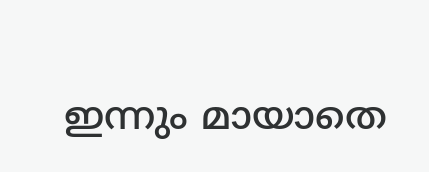ഇന്നും മായാതെ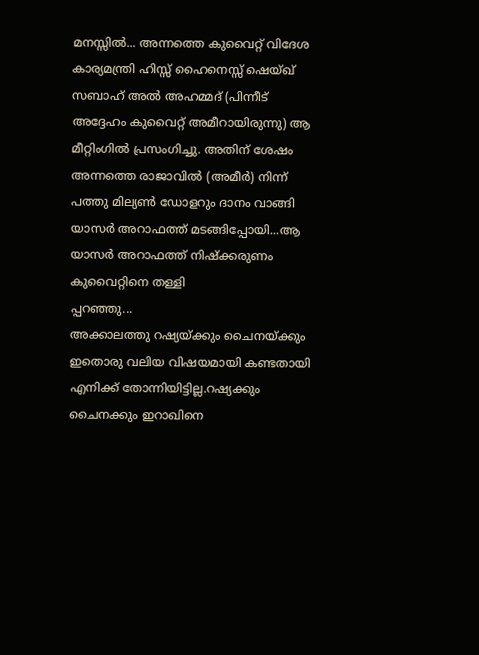മനസ്സിൽ... അന്നത്തെ കുവൈറ്റ് വിദേശ കാര്യമന്ത്രി ഹിസ്സ് ഹൈനെസ്സ് ഷെയ്ഖ് സബാഹ് അൽ അഹമ്മദ് (പിന്നീട് അദ്ദേഹം കുവൈറ്റ് അമീറായിരുന്നു) ആ മീറ്റിംഗിൽ പ്രസംഗിച്ചു. അതിന് ശേഷം അന്നത്തെ രാജാവിൽ (അമീർ) നിന്ന് പത്തു മില്യൺ ഡോളറും ദാനം വാങ്ങി യാസർ അറാഫത്ത് മടങ്ങിപ്പോയി...ആ യാസർ അറാഫത്ത് നിഷ്ക്കരുണം കുവൈറ്റിനെ തള്ളി
പ്പറഞ്ഞു...
അക്കാലത്തു റഷ്യയ്ക്കും ചൈനയ്ക്കും ഇതൊരു വലിയ വിഷയമായി കണ്ടതായി എനിക്ക് തോന്നിയിട്ടില്ല.റഷ്യക്കും ചൈനക്കും ഇറാഖിനെ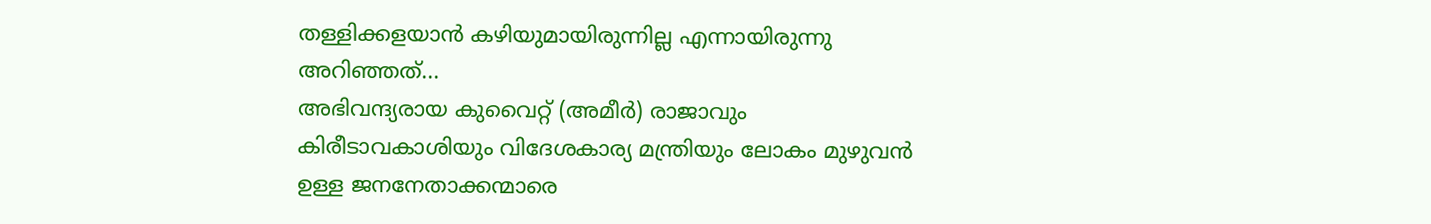തള്ളിക്കളയാൻ കഴിയുമായിരുന്നില്ല എന്നായിരുന്നു അറിഞ്ഞത്...
അഭിവന്ദ്യരായ കുവൈറ്റ് (അമീർ) രാജാവും കിരീടാവകാശിയും വിദേശകാര്യ മന്ത്രിയും ലോകം മുഴുവൻ ഉള്ള ജനനേതാക്കന്മാരെ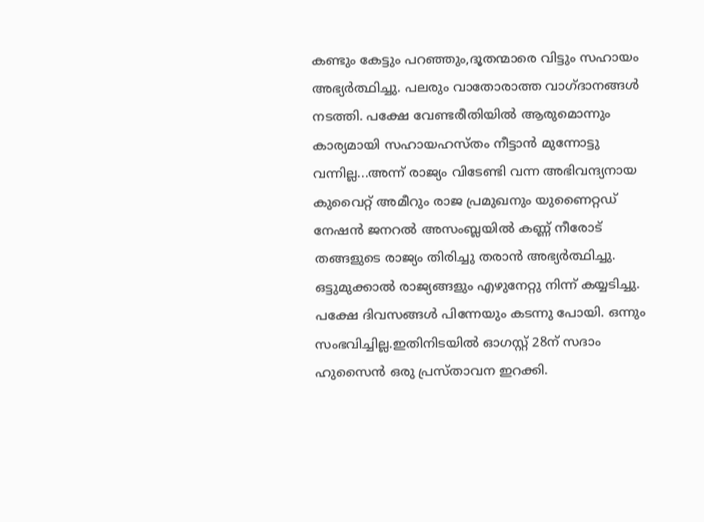കണ്ടും കേട്ടും പറഞ്ഞും,ദൂതന്മാരെ വിട്ടും സഹായം അഭ്യർത്ഥിച്ചു. പലരും വാതോരാത്ത വാഗ്ദാനങ്ങൾ നടത്തി. പക്ഷേ വേണ്ടരീതിയിൽ ആരുമൊന്നും കാര്യമായി സഹായഹസ്തം നീട്ടാൻ മുന്നോട്ടു വന്നില്ല...അന്ന് രാജ്യം വിടേണ്ടി വന്ന അഭിവന്ദ്യനായ കുവൈറ്റ് അമീറും രാജ പ്രമുഖനും യുണൈറ്റഡ് നേഷൻ ജനറൽ അസംബ്ലയിൽ കണ്ണ് നീരോട് തങ്ങളുടെ രാജ്യം തിരിച്ചു തരാൻ അഭ്യർത്ഥിച്ചു. ഒട്ടുമുക്കാൽ രാജ്യങ്ങളും എഴുനേറ്റു നിന്ന് കയ്യടിച്ചു. പക്ഷേ ദിവസങ്ങൾ പിന്നേയും കടന്നു പോയി. ഒന്നും സംഭവിച്ചില്ല.ഇതിനിടയിൽ ഓഗസ്റ്റ് 28ന് സദാം ഹുസൈൻ ഒരു പ്രസ്താവന ഇറക്കി.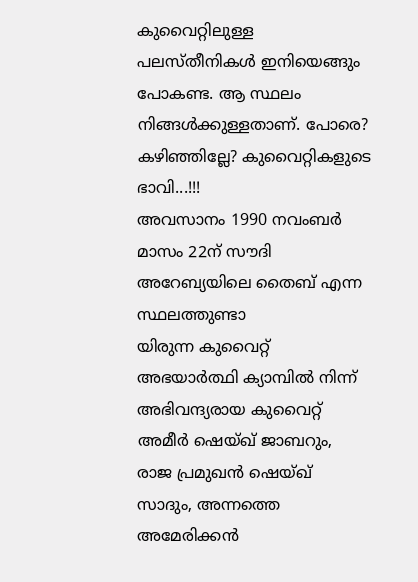കുവൈറ്റിലുള്ള പലസ്തീനികൾ ഇനിയെങ്ങും പോകണ്ട. ആ സ്ഥലം നിങ്ങൾക്കുള്ളതാണ്. പോരെ? കഴിഞ്ഞില്ലേ? കുവൈറ്റികളുടെ ഭാവി...!!!
അവസാനം 1990 നവംബർ മാസം 22ന് സൗദി അറേബ്യയിലെ തൈബ് എന്ന സ്ഥലത്തുണ്ടാ
യിരുന്ന കുവൈറ്റ് അഭയാർത്ഥി ക്യാമ്പിൽ നിന്ന് അഭിവന്ദ്യരായ കുവൈറ്റ് അമീർ ഷെയ്ഖ് ജാബറും, രാജ പ്രമുഖൻ ഷെയ്ഖ് സാദും, അന്നത്തെ അമേരിക്കൻ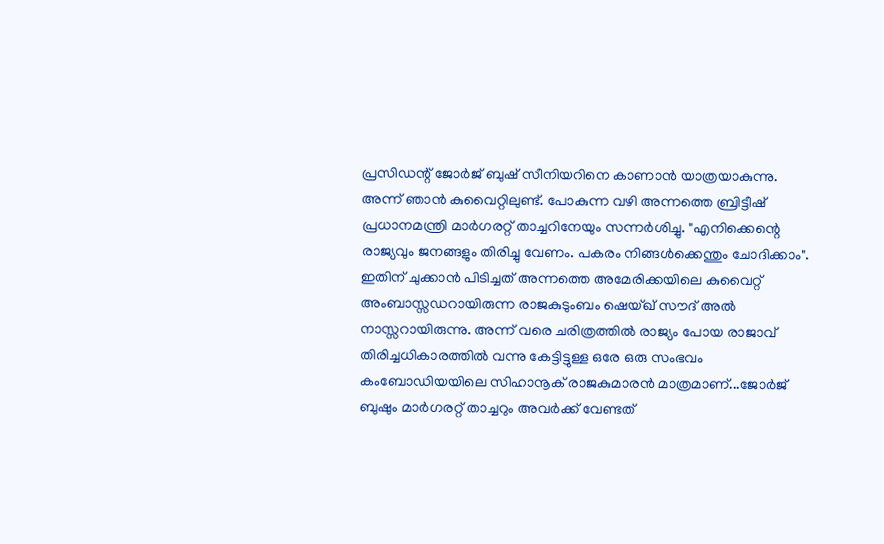പ്രസിഡന്റ് ജോർജ് ബുഷ് സീനിയറിനെ കാണാൻ യാത്രയാകുന്നു.
അന്ന് ഞാൻ കുവൈറ്റിലുണ്ട്. പോകുന്ന വഴി അന്നത്തെ ബ്രിട്ടീഷ് പ്രധാനമന്ത്രി മാർഗരറ്റ് താച്ചറിനേയും സന്നർശിച്ചു. "എനിക്കെന്റെ രാജ്യവും ജനങ്ങളും തിരിച്ചു വേണം. പകരം നിങ്ങൾക്കെന്തും ചോദിക്കാം". ഇതിന് ചുക്കാൻ പിടിച്ചത് അന്നത്തെ അമേരിക്കയിലെ കുവൈറ്റ് അംബാസ്സഡറായിരുന്ന രാജകുടുംബം ഷെയ്ഖ് സൗദ് അൽ നാസ്സറായിരുന്നു. അന്ന് വരെ ചരിത്രത്തിൽ രാജ്യം പോയ രാജാവ് തിരിച്ചധികാരത്തിൽ വന്നു കേട്ടിട്ടുള്ള ഒരേ ഒരു സംഭവം കംബോഡിയയിലെ സിഹാനൂക് രാജകുമാരൻ മാത്രമാണ്...ജോർജ്‌ ബുഷും മാർഗരറ്റ് താച്ചറും അവർക്ക് വേണ്ടത്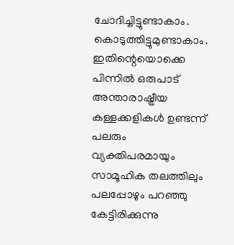ചോദിച്ചിട്ടുണ്ടാകാം. കൊടുത്തിട്ടുമുണ്ടാകാം. ഇതിന്റെയൊക്കെ പിന്നിൽ ഒരുപാട് അന്താരാഷ്ട്രീയ കള്ളക്കളികൾ ഉണ്ടന്ന് പലരും വ്യക്തിപരമായും സാമൂഹിക തലത്തിലും പലപ്പോഴും പറഞ്ഞു കേട്ടിരിക്കുന്നു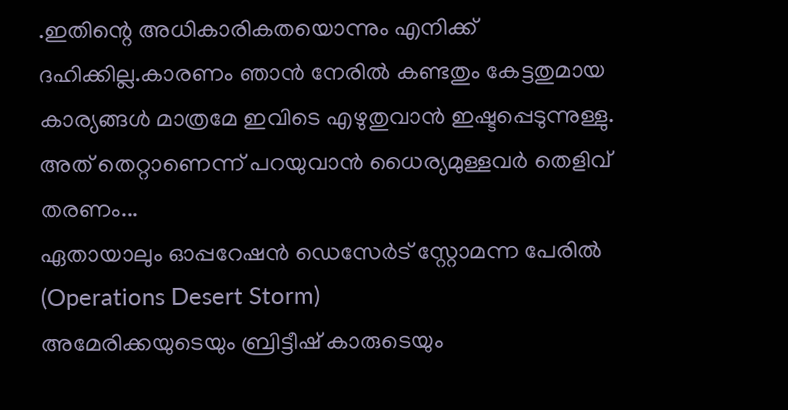.ഇതിന്റെ അധികാരികതയൊന്നും എനിക്ക് ദഹിക്കില്ല.കാരണം ഞാൻ നേരിൽ കണ്ടതും കേട്ടതുമായ കാര്യങ്ങൾ മാത്രമേ ഇവിടെ എഴുതുവാൻ ഇഷ്ടപ്പെടുന്നുള്ളു. അത് തെറ്റാണെന്ന് പറയുവാൻ ധൈര്യമുള്ളവർ തെളിവ് തരണം...
ഏതായാലും ഓപ്പറേഷൻ ഡെസേർട് സ്റ്റോമന്ന പേരിൽ (Operations Desert Storm)
അമേരിക്കയുടെയും ബ്രിട്ടീഷ് കാരുടെയും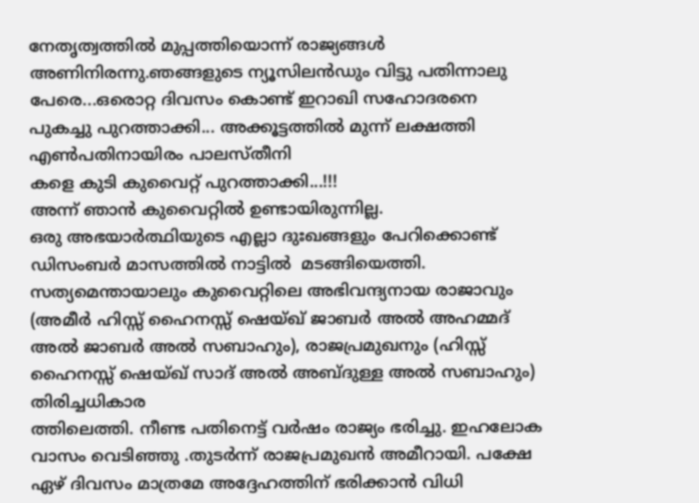നേതൃത്വത്തിൽ മുപ്പത്തിയൊന്ന് രാജ്യങ്ങൾ അണിനിരന്നു.ഞങ്ങളുടെ ന്യൂസിലൻഡും വിട്ടു പതിന്നാലു പേരെ...ഒരൊറ്റ ദിവസം കൊണ്ട് ഇറാഖി സഹോദരനെ പുകച്ചു പുറത്താക്കി... അക്കൂട്ടത്തിൽ മുന്ന് ലക്ഷത്തി എൺപതിനായിരം പാലസ്തീനി
കളെ കുടി കുവൈറ്റ് പുറത്താക്കി...!!!
അന്ന് ഞാൻ കുവൈറ്റിൽ ഉണ്ടായിരുന്നില്ല.
ഒരു അഭയാർത്ഥിയുടെ എല്ലാ ദുഃഖങ്ങളും പേറിക്കൊണ്ട് ഡിസംബർ മാസത്തിൽ നാട്ടിൽ  മടങ്ങിയെത്തി. സത്യമെന്തായാലും കുവൈറ്റിലെ അഭിവന്ദ്യനായ രാജാവും (അമീർ ഹിസ്സ് ഹൈനസ്സ് ഷെയ്ഖ് ജാബർ അൽ അഹമ്മദ് അൽ ജാബർ അൽ സബാഹും), രാജപ്രമുഖനും (ഹിസ്സ് ഹൈനസ്സ് ഷെയ്ഖ് സാദ് അൽ അബ്ദുള്ള അൽ സബാഹും) തിരിച്ചധികാര
ത്തിലെത്തി. നീണ്ട പതിനെട്ട് വർഷം രാജ്യം ഭരിച്ചു. ഇഹലോക വാസം വെടിഞ്ഞു .തുടർന്ന് രാജപ്രമുഖൻ അമീറായി. പക്ഷേ ഏഴ് ദിവസം മാത്രമേ അദ്ദേഹത്തിന് ഭരിക്കാൻ വിധി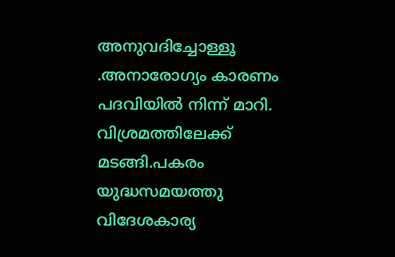അനുവദിച്ചോള്ളൂ .അനാരോഗ്യം കാരണം പദവിയിൽ നിന്ന് മാറി. വിശ്രമത്തിലേക്ക്
മടങ്ങി.പകരം യുദ്ധസമയത്തു വിദേശകാര്യ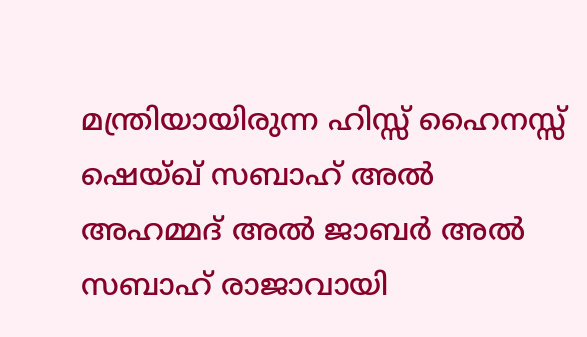മന്ത്രിയായിരുന്ന ഹിസ്സ് ഹൈനസ്സ് ഷെയ്ഖ് സബാഹ് അൽ അഹമ്മദ് അൽ ജാബർ അൽ സബാഹ് രാജാവായി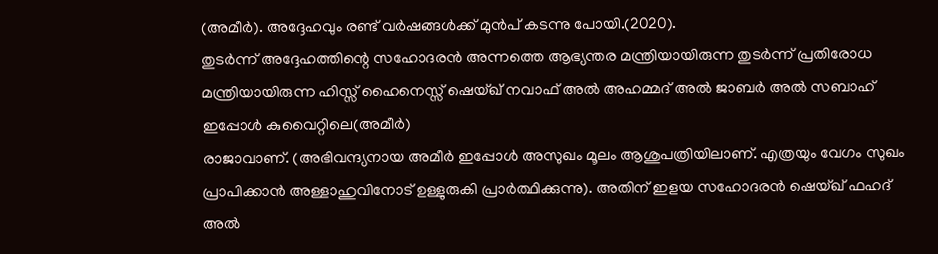(അമീർ). അദ്ദേഹവും രണ്ട് വർഷങ്ങൾക്ക് മുൻപ് കടന്നു പോയി.(2020).
തുടർന്ന് അദ്ദേഹത്തിന്റെ സഹോദരൻ അന്നത്തെ ആഭ്യന്തര മന്ത്രിയായിരുന്ന തുടർന്ന് പ്രതിരോധ മന്ത്രിയായിരുന്ന ഹിസ്സ് ഹൈനെസ്സ് ഷെയ്ഖ് നവാഫ് അൽ അഹമ്മദ് അൽ ജാബർ അൽ സബാഹ് ഇപ്പോൾ കുവൈറ്റിലെ(അമീർ)
രാജാവാണ്. (അഭിവന്ദ്യനായ അമീർ ഇപ്പോൾ അസുഖം മൂലം ആശുപത്രിയിലാണ്. എത്രയും വേഗം സുഖം പ്രാപിക്കാൻ അള്ളാഹുവിനോട് ഉള്ളുരുകി പ്രാർത്ഥിക്കുന്നു). അതിന് ഇളയ സഹോദരൻ ഷെയ്ഖ് ഫഹദ് അൽ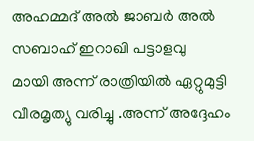അഹമ്മദ് അൽ ജാബർ അൽ സബാഹ് ഇറാഖി പട്ടാളവു
മായി അന്ന് രാത്രിയിൽ ഏറ്റുമുട്ടി വീരമൃത്യു വരിച്ചു .അന്ന് അദ്ദേഹം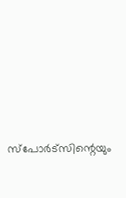സ്പോർട്സിന്റെയും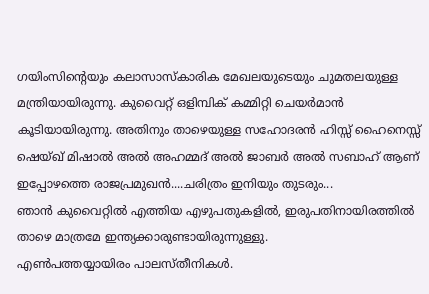ഗയിംസിന്റെയും കലാസാസ്‌കാരിക മേഖലയുടെയും ചുമതലയുള്ള മന്ത്രിയായിരുന്നു. കുവൈറ്റ് ഒളിമ്പിക് കമ്മിറ്റി ചെയർമാൻ കൂടിയായിരുന്നു. അതിനും താഴെയുള്ള സഹോദരൻ ഹിസ്സ് ഹൈനെസ്സ് ഷെയ്ഖ് മിഷാൽ അൽ അഹമ്മദ് അൽ ജാബർ അൽ സബാഹ് ആണ് ഇപ്പോഴത്തെ രാജപ്രമുഖൻ....ചരിത്രം ഇനിയും തുടരും...
ഞാൻ കുവൈറ്റിൽ എത്തിയ എഴുപതുകളിൽ, ഇരുപതിനായിരത്തിൽ താഴെ മാത്രമേ ഇന്ത്യക്കാരുണ്ടായിരുന്നുള്ളു.
എൺപത്തയ്യായിരം പാലസ്തീനികൾ.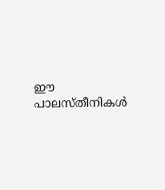ഈ പാലസ്തീനികൾ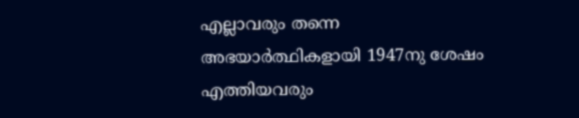എല്ലാവരും തന്നെ അഭയാർത്ഥികളായി 1947നു ശേഷം എത്തിയവരും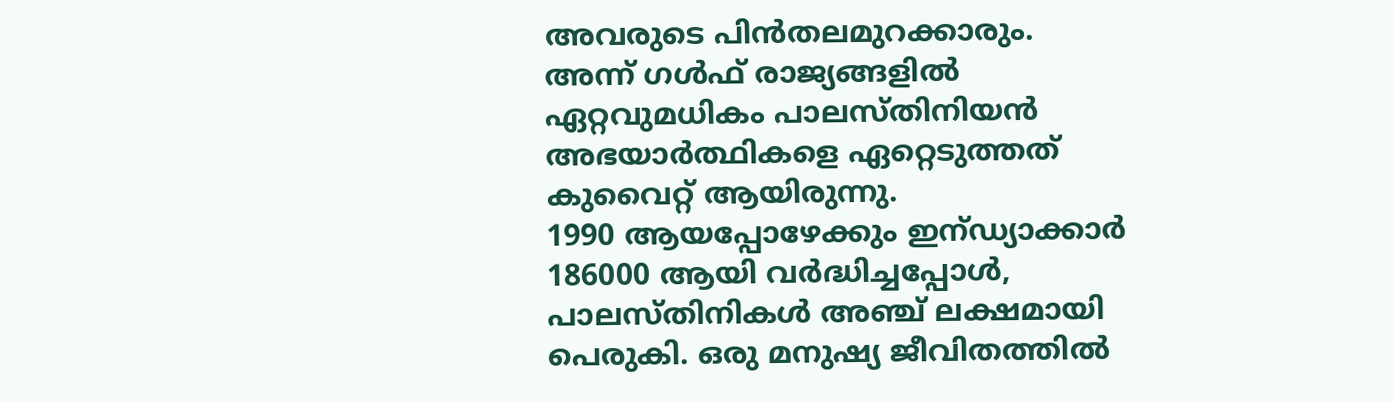അവരുടെ പിൻതലമുറക്കാരും.
അന്ന് ഗൾഫ് രാജ്യങ്ങളിൽ ഏറ്റവുമധികം പാലസ്തിനിയൻ അഭയാർത്ഥികളെ ഏറ്റെടുത്തത്‌ കുവൈറ്റ് ആയിരുന്നു.
1990 ആയപ്പോഴേക്കും ഇന്ഡ്യാക്കാർ 186000 ആയി വർദ്ധിച്ചപ്പോൾ, പാലസ്തിനികൾ അഞ്ച് ലക്ഷമായി പെരുകി. ഒരു മനുഷ്യ ജീവിതത്തിൽ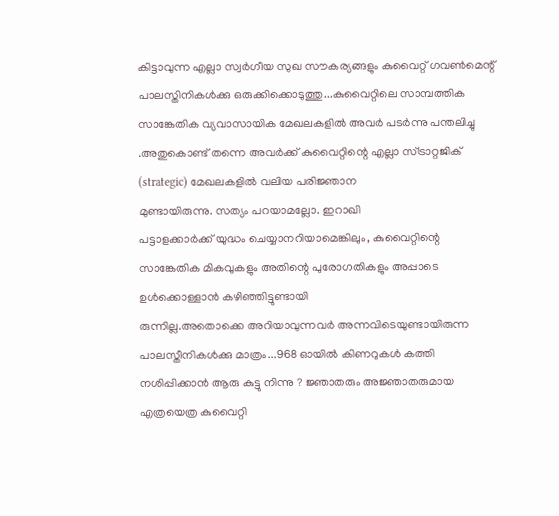കിട്ടാവുന്ന എല്ലാ സ്വർഗീയ സുഖ സൗകര്യങ്ങളും കുവൈറ്റ് ഗവൺമെന്റ് പാലസ്തിനികൾക്കു ഒരുക്കിക്കൊടുത്തു...കുവൈറ്റിലെ സാമ്പത്തിക സാങ്കേതിക വ്യവാസായിക മേഖലകളിൽ അവർ പടർന്നു പന്തലിച്ചു .അതുകൊണ്ട് തന്നെ അവർക്ക് കുവൈറ്റിന്റെ എല്ലാ സ്ട്രാറ്റജിക് (strategic) മേഖലകളിൽ വലിയ പരിജ്ഞാന
മുണ്ടായിരുന്നു. സത്യം പറയാമല്ലോ. ഇറാഖി
പട്ടാളക്കാർക്ക് യുദ്ധം ചെയ്യാനറിയാമെങ്കിലും, കുവൈറ്റിന്റെ സാങ്കേതിക മികവുകളും അതിന്റെ പുരോഗതികളും അപ്പാടെ ഉൾക്കൊള്ളാൻ കഴിഞ്ഞിട്ടുണ്ടായി
രുന്നില്ല.അതൊക്കെ അറിയാവുന്നവർ അന്നവിടെയുണ്ടായിരുന്ന പാലസ്തീനികൾക്കു മാത്രം...968 ഓയിൽ കിണറുകൾ കത്തി നശിപ്പിക്കാൻ ആരു കുട്ടു നിന്നു ? ജ്ഞാതരും അജ്ഞാതരുമായ എത്രയെത്ര കുവൈറ്റി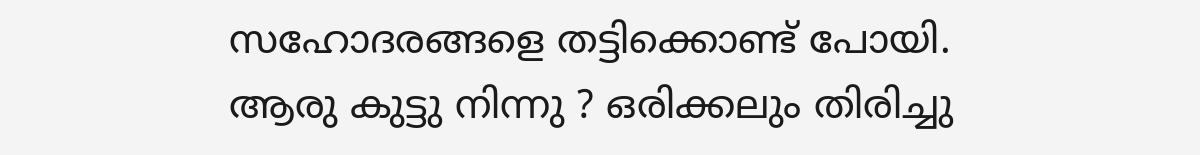സഹോദരങ്ങളെ തട്ടിക്കൊണ്ട് പോയി. ആരു കുട്ടു നിന്നു ? ഒരിക്കലും തിരിച്ചു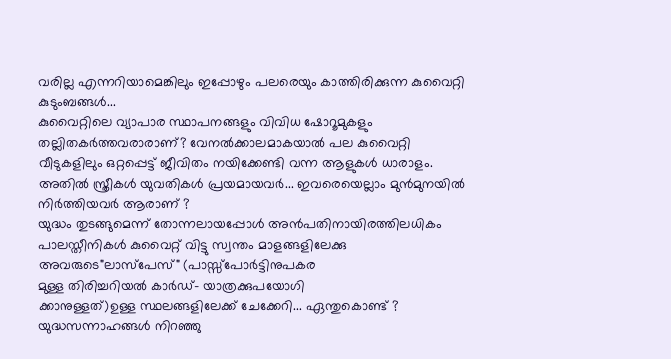വരില്ല എന്നറിയാമെങ്കിലും ഇപ്പോഴും പലരെയും കാത്തിരിക്കുന്ന കുവൈറ്റി കുടുംബങ്ങൾ...
കുവൈറ്റിലെ വ്യാപാര സ്ഥാപനങ്ങളും വിവിധ ഷോറൂമുകളും തല്ലിതകർത്തവരാരാണ്? വേനൽക്കാലമാകയാൽ പല കുവൈറ്റി വീടുകളിലും ഒറ്റപ്പെട്ട് ജീവിതം നയിക്കേണ്ടി വന്ന ആളുകൾ ധാരാളം. അതിൽ സ്ത്രീകൾ യുവതികൾ പ്രയമായവർ... ഇവരെയെല്ലാം മുൻമുനയിൽ നിർത്തിയവർ ആരാണ് ?
യുദ്ധം തുടങ്ങുമെന്ന് തോന്നലായപ്പോൾ അൻപതിനായിരത്തിലധികം പാലസ്തീനികൾ കുവൈറ്റ് വിട്ടു സ്വന്തം മാളങ്ങളിലേക്കു അവരുടെ"ലാസ്‌പേസ്" (പാസ്സ്പോർട്ടിനുപകര
മുള്ള തിരിച്ചറിയൽ കാർഡ്- യാത്രക്കുപയോഗി
ക്കാനുള്ളത്)ഉള്ള സ്ഥലങ്ങളിലേക്ക് ചേക്കേറി... ഏന്തുകൊണ്ട്‌ ? യുദ്ധസന്നാഹങ്ങൾ നിറഞ്ഞു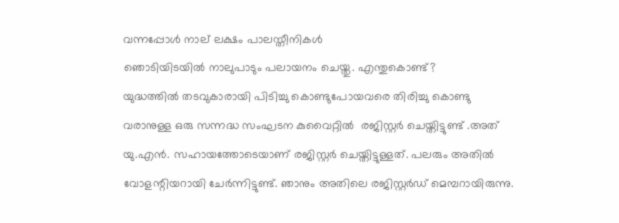വന്നപ്പോൾ നാല് ലക്ഷം പാലസ്തീനികൾ
ഞൊടിയിടയിൽ നാലുപാടും പലായനം ചെയ്തു. എന്തുകൊണ്ട്?
യുദ്ധത്തിൽ തടവുകാരായി പിടിച്ചു കൊണ്ടുപോയവരെ തിരിച്ചു കൊണ്ടു
വരാനുള്ള ഒരു സന്നദ്ധ സംഘടന കുവൈറ്റിൽ  രജിസ്റ്റർ ചെയ്തിട്ടുണ്ട് .അത് യു.എൻ. സഹായത്തോടെയാണ് രജിസ്റ്റർ ചെയ്തിട്ടുള്ളത്. പലരും അതിൽ വോളന്റിയറായി ചേർന്നിട്ടുണ്ട്. ഞാനും അതിലെ രജിസ്റ്റർഡ് മെമ്പറായിരുന്നു.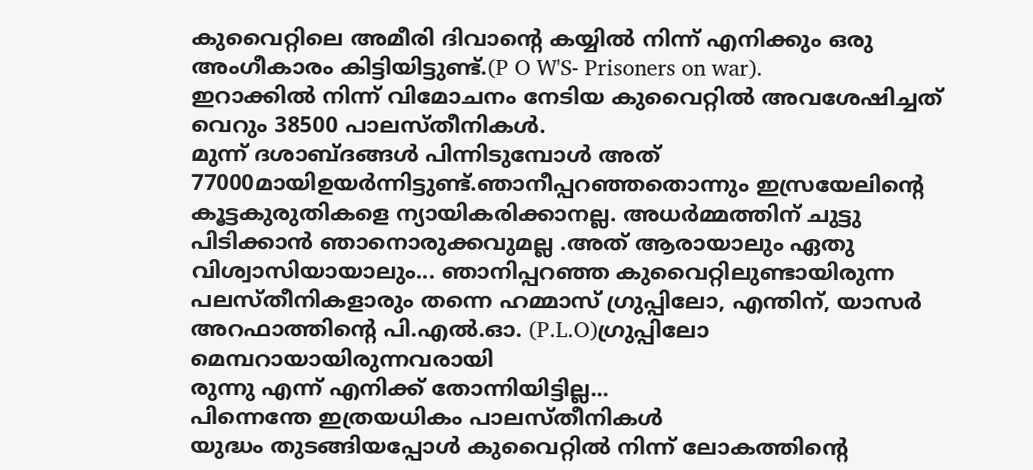കുവൈറ്റിലെ അമീരി ദിവാന്റെ കയ്യിൽ നിന്ന് എനിക്കും ഒരു അംഗീകാരം കിട്ടിയിട്ടുണ്ട്.(P O W'S- Prisoners on war).
ഇറാക്കിൽ നിന്ന് വിമോചനം നേടിയ കുവൈറ്റിൽ അവശേഷിച്ചത് വെറും 38500 പാലസ്തീനികൾ.
മുന്ന് ദശാബ്ദങ്ങൾ പിന്നിടുമ്പോൾ അത് 77000മായിഉയർന്നിട്ടുണ്ട്.ഞാനീപ്പറഞ്ഞതൊന്നും ഇസ്രയേലിന്റെ കൂട്ടകുരുതികളെ ന്യായികരിക്കാനല്ല. അധർമ്മത്തിന് ചുട്ടു പിടിക്കാൻ ഞാനൊരുക്കവുമല്ല .അത് ആരായാലും ഏതു വിശ്വാസിയായാലും... ഞാനിപ്പറഞ്ഞ കുവൈറ്റിലുണ്ടായിരുന്ന പലസ്തീനികളാരും തന്നെ ഹമ്മാസ് ഗ്രുപ്പിലോ, എന്തിന്, യാസർ അറഫാത്തിന്റെ പി.എൽ.ഓ. (P.L.O)ഗ്രുപ്പിലോ  മെമ്പറായായിരുന്നവരായി
രുന്നു എന്ന് എനിക്ക് തോന്നിയിട്ടില്ല...
പിന്നെന്തേ ഇത്രയധികം പാലസ്തീനികൾ
യുദ്ധം തുടങ്ങിയപ്പോൾ കുവൈറ്റിൽ നിന്ന് ലോകത്തിന്റെ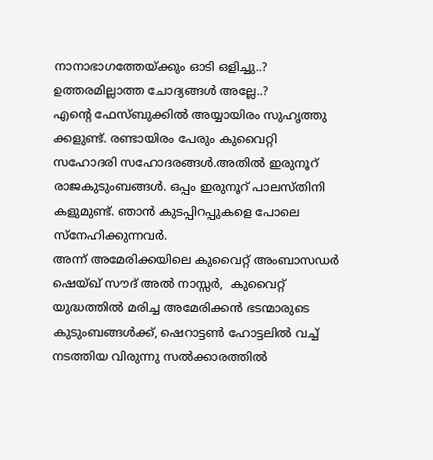നാനാഭാഗത്തേയ്ക്കും ഓടി ഒളിച്ചു..? ഉത്തരമില്ലാത്ത ചോദ്യങ്ങൾ അല്ലേ..?
എന്റെ ഫേസ്ബുക്കിൽ അയ്യായിരം സുഹൃത്തു
ക്കളുണ്ട്. രണ്ടായിരം പേരും കുവൈറ്റി
സഹോദരി സഹോദരങ്ങൾ.അതിൽ ഇരുനൂറ് രാജകുടുംബങ്ങൾ. ഒപ്പം ഇരുനൂറ് പാലസ്തിനി
കളുമുണ്ട്. ഞാൻ കുടപ്പിറപ്പുകളെ പോലെ സ്നേഹിക്കുന്നവർ.
അന്ന് അമേരിക്കയിലെ കുവൈറ്റ് അംബാസഡർ  ഷെയ്ഖ് സൗദ് അൽ നാസ്സർ,  കുവൈറ്റ് യുദ്ധത്തിൽ മരിച്ച അമേരിക്കൻ ഭടന്മാരുടെ കുടുംബങ്ങൾക്ക്, ഷെറാട്ടൺ ഹോട്ടലിൽ വച്ച് നടത്തിയ വിരുന്നു സൽക്കാരത്തിൽ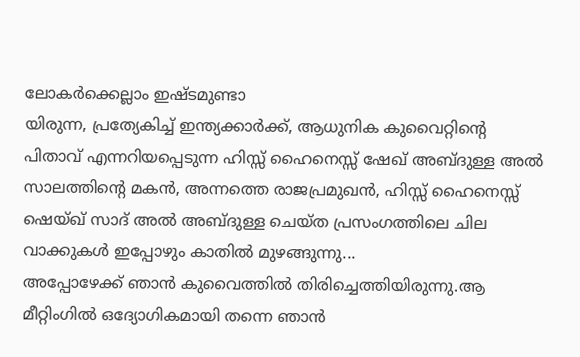ലോകർക്കെല്ലാം ഇഷ്ടമുണ്ടാ
യിരുന്ന, പ്രത്യേകിച്ച് ഇന്ത്യക്കാർക്ക്, ആധുനിക കുവൈറ്റിന്റെ പിതാവ് എന്നറിയപ്പെടുന്ന ഹിസ്സ് ഹൈനെസ്സ് ഷേഖ് അബ്ദുള്ള അൽ സാലത്തിന്റെ മകൻ, അന്നത്തെ രാജപ്രമുഖൻ, ഹിസ്സ് ഹൈനെസ്സ് ഷെയ്ഖ് സാദ് അൽ അബ്ദുള്ള ചെയ്ത പ്രസംഗത്തിലെ ചില വാക്കുകൾ ഇപ്പോഴും കാതിൽ മുഴങ്ങുന്നു...
അപ്പോഴേക്ക് ഞാൻ കുവൈത്തിൽ തിരിച്ചെത്തിയിരുന്നു.ആ മീറ്റിംഗിൽ ഒദ്യോഗികമായി തന്നെ ഞാൻ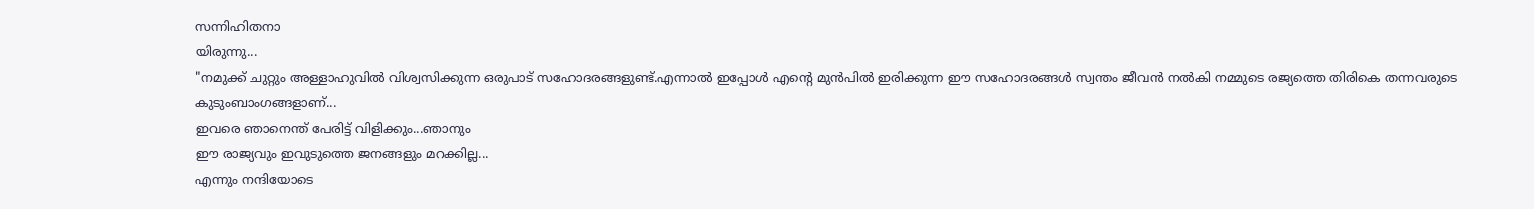സന്നിഹിതനാ
യിരുന്നു...
"നമുക്ക് ചുറ്റും അള്ളാഹുവിൽ വിശ്വസിക്കുന്ന ഒരുപാട് സഹോദരങ്ങളുണ്ട്.എന്നാൽ ഇപ്പോൾ എന്റെ മുൻപിൽ ഇരിക്കുന്ന ഈ സഹോദരങ്ങൾ സ്വന്തം ജീവൻ നൽകി നമ്മുടെ രജ്യത്തെ തിരികെ തന്നവരുടെ കുടുംബാംഗങ്ങളാണ്...
ഇവരെ ഞാനെന്ത് പേരിട്ട് വിളിക്കും...ഞാനും
ഈ രാജ്യവും ഇവുടുത്തെ ജനങ്ങളും മറക്കില്ല...
എന്നും നന്ദിയോടെ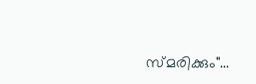സ്മരിക്കും"...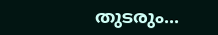തുടരും...